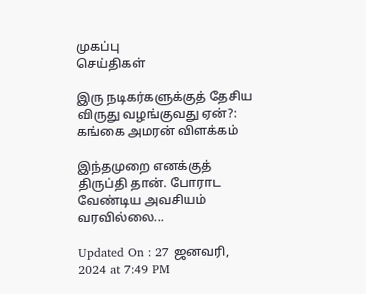முகப்பு
செய்திகள்

இரு நடிகர்களுக்குத் தேசிய விருது வழங்குவது ஏன்?: கங்கை அமரன் விளக்கம்

இந்தமுறை எனக்குத் திருப்தி தான். போராட வேண்டிய அவசியம் வரவில்லை...

Updated On : 27 ஜனவரி, 2024 at 7:49 PM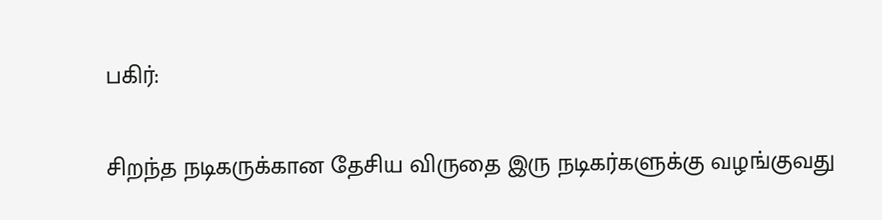பகிர்:

சிறந்த நடிகருக்கான தேசிய விருதை இரு நடிகர்களுக்கு வழங்குவது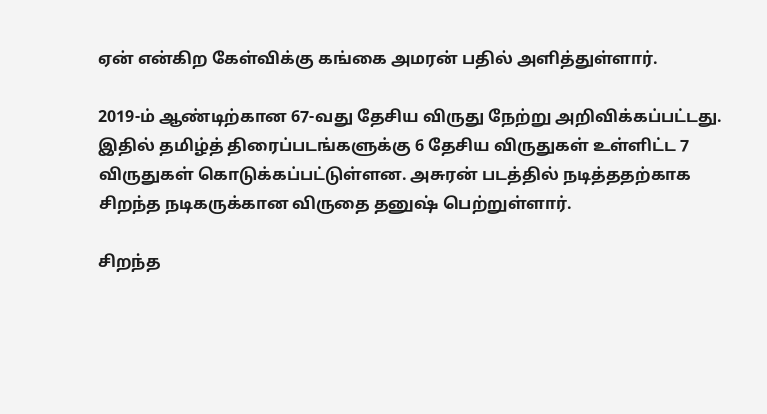ஏன் என்கிற கேள்விக்கு கங்கை அமரன் பதில் அளித்துள்ளார்.

2019-ம் ஆண்டிற்கான 67-வது தேசிய விருது நேற்று அறிவிக்கப்பட்டது. இதில் தமிழ்த் திரைப்படங்களுக்கு 6 தேசிய விருதுகள் உள்ளிட்ட 7 விருதுகள் கொடுக்கப்பட்டுள்ளன. அசுரன் படத்தில் நடித்ததற்காக சிறந்த நடிகருக்கான விருதை தனுஷ் பெற்றுள்ளார்.

சிறந்த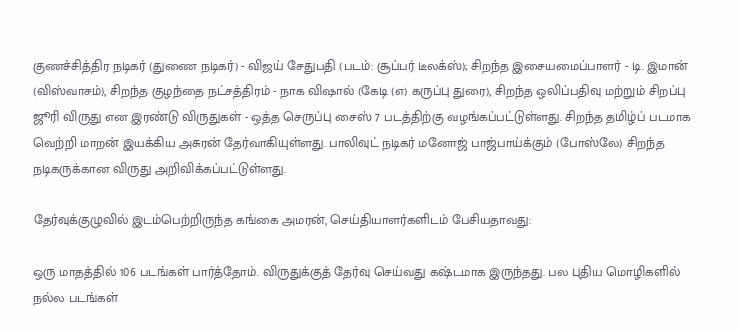குணச்சித்திர நடிகர் (துணை நடிகர்) - விஜய் சேதுபதி (படம்: சூப்பர் டீலக்ஸ்); சிறந்த இசையமைப்பாளர் - டி. இமான் (விஸ்வாசம்), சிறந்த குழந்தை நட்சத்திரம் - நாக விஷால் (கேடி (எ) கருப்பு துரை), சிறந்த ஒலிப்பதிவு மற்றும் சிறப்பு ஜூரி விருது என இரண்டு விருதுகள் - ஒத்த செருப்பு சைஸ் 7 படத்திற்கு வழங்கப்பட்டுள்ளது. சிறந்த தமிழ்ப் படமாக வெற்றி மாறன் இயக்கிய அசுரன் தேர்வாகியுள்ளது. பாலிவுட் நடிகர் மனோஜ் பாஜ்பாய்க்கும் (போஸ்லே) சிறந்த நடிகருக்கான விருது அறிவிக்கப்பட்டுள்ளது.

தேர்வுக்குழுவில் இடம்பெற்றிருந்த கங்கை அமரன், செய்தியாளர்களிடம் பேசியதாவது:

ஒரு மாதத்தில் 106 படங்கள் பார்த்தோம். விருதுக்குத் தேர்வு செய்வது கஷ்டமாக இருந்தது. பல புதிய மொழிகளில் நல்ல படங்கள்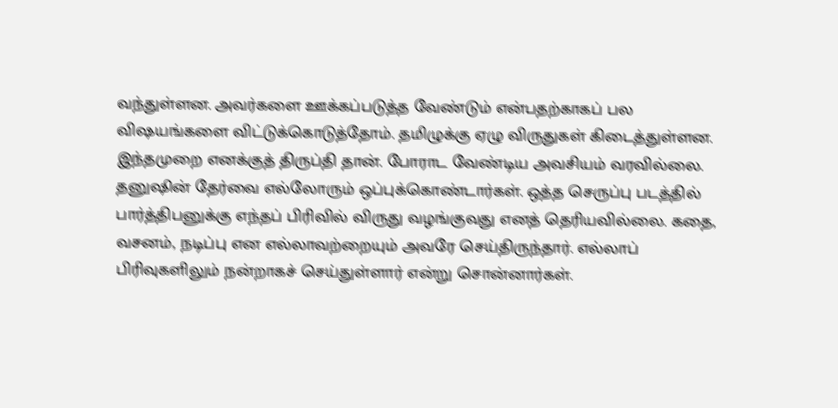வந்துள்ளன. அவர்களை ஊக்கப்படுத்த வேண்டும் என்பதற்காகப் பல விஷயங்களை விட்டுக்கொடுத்தோம். தமிழுக்கு ஏழு விருதுகள் கிடைத்துள்ளன. இந்தமுறை எனக்குத் திருப்தி தான். போராட வேண்டிய அவசியம் வரவில்லை. தனுஷின் தேர்வை எல்லோரும் ஒப்புக்கொண்டார்கள். ஒத்த செருப்பு படத்தில் பார்த்திபனுக்கு எந்தப் பிரிவில் விருது வழங்குவது எனத் தெரியவில்லை. கதை, வசனம், நடிப்பு என எல்லாவற்றையும் அவரே செய்திருந்தார். எல்லாப் பிரிவுகளிலும் நன்றாகச் செய்துள்ளார் என்று சொன்னார்கள்.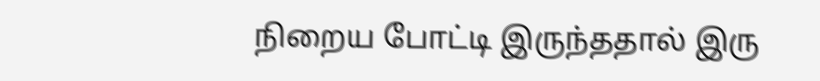நிறைய போட்டி இருந்ததால் இரு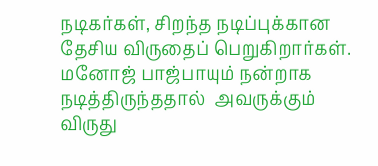நடிகர்கள், சிறந்த நடிப்புக்கான தேசிய விருதைப் பெறுகிறார்கள். மனோஜ் பாஜ்பாயும் நன்றாக நடித்திருந்ததால்  அவருக்கும் விருது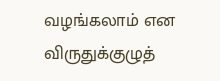வழங்கலாம் என விருதுக்குழுத்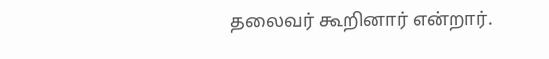தலைவர் கூறினார் என்றார்.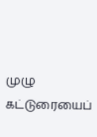முழு கட்டுரையைப்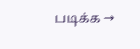படிக்க →